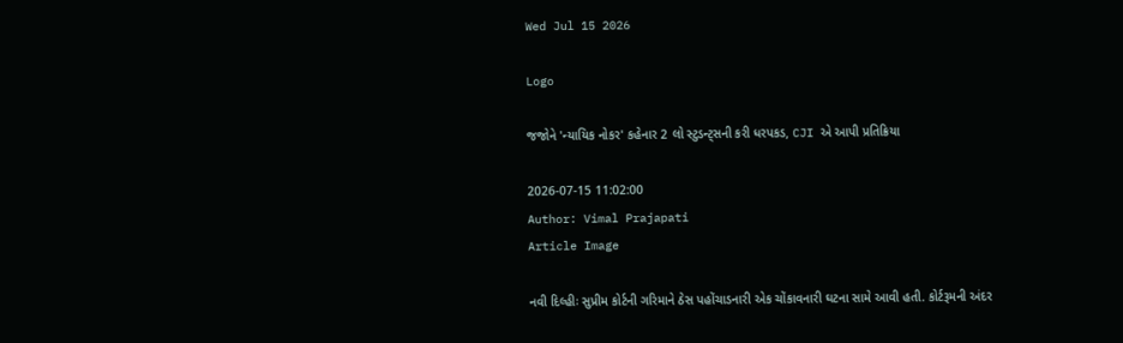Wed Jul 15 2026

Logo

જજોને 'ન્યાયિક નોકર' કહેનાર 2 લો સ્ટુડન્ટ્સની કરી ધરપકડ, CJI એ આપી પ્રતિક્રિયા

2026-07-15 11:02:00
Author: Vimal Prajapati
Article Image

નવી દિલ્હીઃ સુપ્રીમ કોર્ટની ગરિમાને ઠેસ પહોંચાડનારી એક ચોંકાવનારી ઘટના સામે આવી હતી. કોર્ટરૂમની અંદર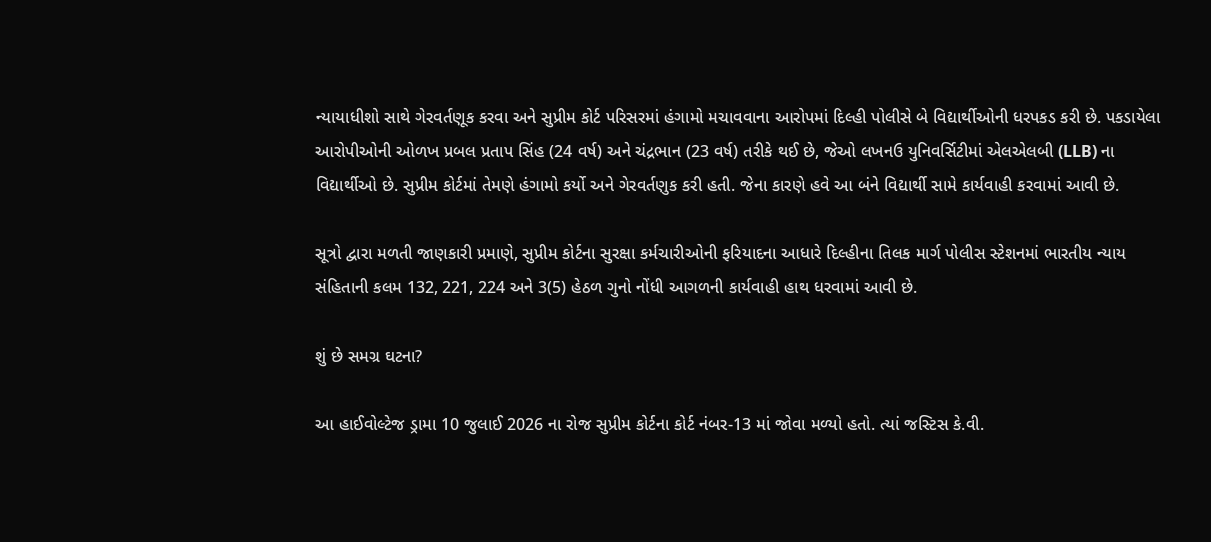ન્યાયાધીશો સાથે ગેરવર્તણૂક કરવા અને સુપ્રીમ કોર્ટ પરિસરમાં હંગામો મચાવવાના આરોપમાં દિલ્હી પોલીસે બે વિદ્યાર્થીઓની ધરપકડ કરી છે. પકડાયેલા આરોપીઓની ઓળખ પ્રબલ પ્રતાપ સિંહ (24 વર્ષ) અને ચંદ્રભાન (23 વર્ષ) તરીકે થઈ છે, જેઓ લખનઉ યુનિવર્સિટીમાં એલએલબી (LLB) ના વિદ્યાર્થીઓ છે. સુપ્રીમ કોર્ટમાં તેમણે હંગામો કર્યો અને ગેરવર્તણુક કરી હતી. જેના કારણે હવે આ બંને વિદ્યાર્થી સામે કાર્યવાહી કરવામાં આવી છે.

સૂત્રો દ્વારા મળતી જાણકારી પ્રમાણે, સુપ્રીમ કોર્ટના સુરક્ષા કર્મચારીઓની ફરિયાદના આધારે દિલ્હીના તિલક માર્ગ પોલીસ સ્ટેશનમાં ભારતીય ન્યાય સંહિતાની કલમ 132, 221, 224 અને 3(5) હેઠળ ગુનો નોંધી આગળની કાર્યવાહી હાથ ધરવામાં આવી છે.

શું છે સમગ્ર ઘટના?

આ હાઈવોલ્ટેજ ડ્રામા 10 જુલાઈ 2026 ના રોજ સુપ્રીમ કોર્ટના કોર્ટ નંબર-13 માં જોવા મળ્યો હતો. ત્યાં જસ્ટિસ કે.વી.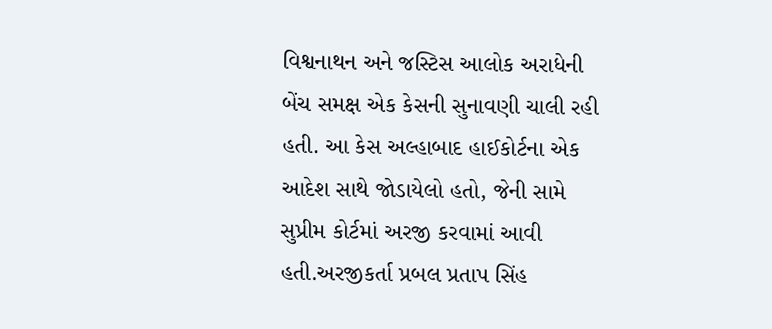વિશ્વનાથન અને જસ્ટિસ આલોક અરાધેની બેંચ સમક્ષ એક કેસની સુનાવણી ચાલી રહી હતી. આ કેસ અલ્હાબાદ હાઈકોર્ટના એક આદેશ સાથે જોડાયેલો હતો, જેની સામે સુપ્રીમ કોર્ટમાં અરજી કરવામાં આવી હતી.અરજીકર્તા પ્રબલ પ્રતાપ સિંહ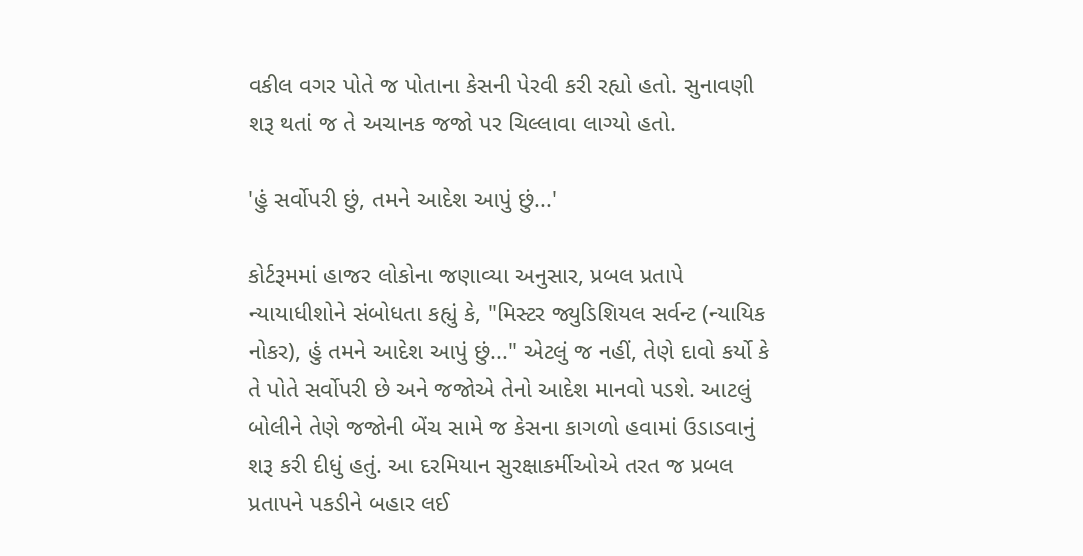વકીલ વગર પોતે જ પોતાના કેસની પેરવી કરી રહ્યો હતો. સુનાવણી શરૂ થતાં જ તે અચાનક જજો પર ચિલ્લાવા લાગ્યો હતો.

'હું સર્વોપરી છું, તમને આદેશ આપું છું...'

કોર્ટરૂમમાં હાજર લોકોના જણાવ્યા અનુસાર, પ્રબલ પ્રતાપે ન્યાયાધીશોને સંબોધતા કહ્યું કે, "મિસ્ટર જ્યુડિશિયલ સર્વન્ટ (ન્યાયિક નોકર), હું તમને આદેશ આપું છું..." એટલું જ નહીં, તેણે દાવો કર્યો કે તે પોતે સર્વોપરી છે અને જજોએ તેનો આદેશ માનવો પડશે. આટલું બોલીને તેણે જજોની બેંચ સામે જ કેસના કાગળો હવામાં ઉડાડવાનું શરૂ કરી દીધું હતું. આ દરમિયાન સુરક્ષાકર્મીઓએ તરત જ પ્રબલ પ્રતાપને પકડીને બહાર લઈ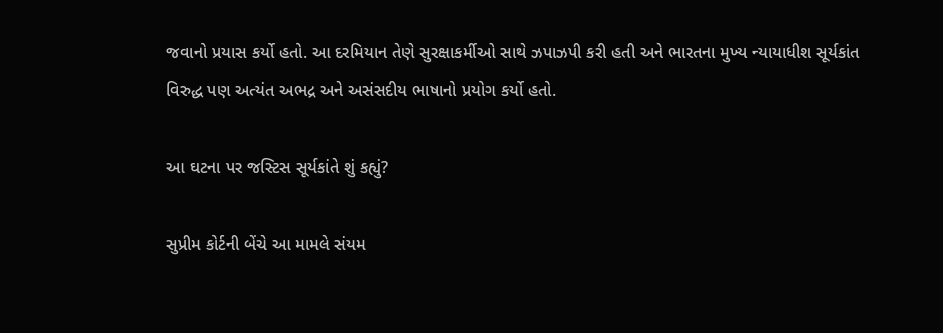જવાનો પ્રયાસ કર્યો હતો. આ દરમિયાન તેણે સુરક્ષાકર્મીઓ સાથે ઝપાઝપી કરી હતી અને ભારતના મુખ્ય ન્યાયાધીશ સૂર્યકાંત વિરુદ્ધ પણ અત્યંત અભદ્ર અને અસંસદીય ભાષાનો પ્રયોગ કર્યો હતો.

આ ઘટના પર જસ્ટિસ સૂર્યકાંતે શું કહ્યું?

સુપ્રીમ કોર્ટની બેંચે આ મામલે સંયમ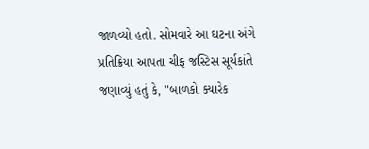જાળવ્યો હતો. સોમવારે આ ઘટના અંગે પ્રતિક્રિયા આપતા ચીફ જસ્ટિસ સૂર્યકાંતે જણાવ્યું હતું કે, "બાળકો ક્યારેક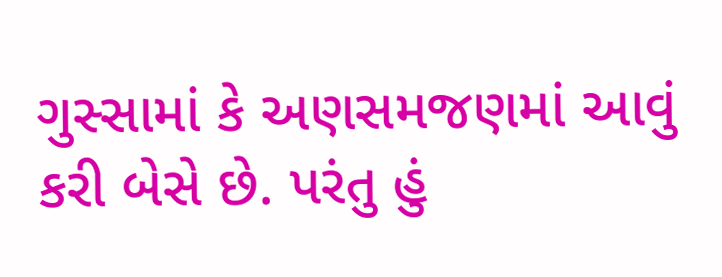ગુસ્સામાં કે અણસમજણમાં આવું કરી બેસે છે. પરંતુ હું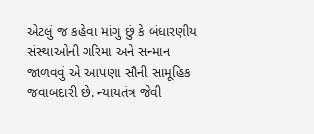એટલું જ કહેવા માંગુ છું કે બંધારણીય સંસ્થાઓની ગરિમા અને સન્માન જાળવવું એ આપણા સૌની સામૂહિક જવાબદારી છે. ન્યાયતંત્ર જેવી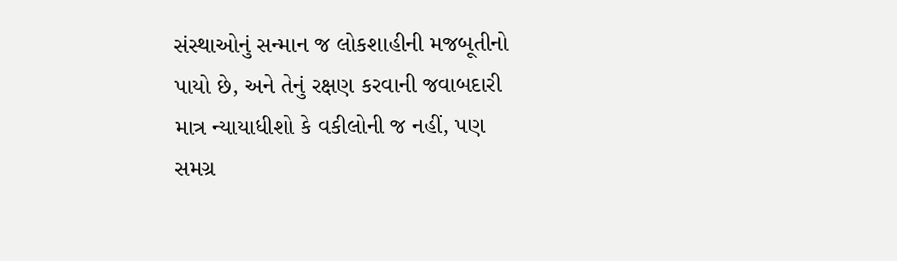સંસ્થાઓનું સન્માન જ લોકશાહીની મજબૂતીનો પાયો છે, અને તેનું રક્ષણ કરવાની જવાબદારી માત્ર ન્યાયાધીશો કે વકીલોની જ નહીં, પણ સમગ્ર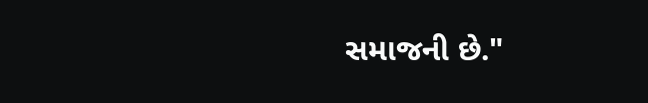સમાજની છે."